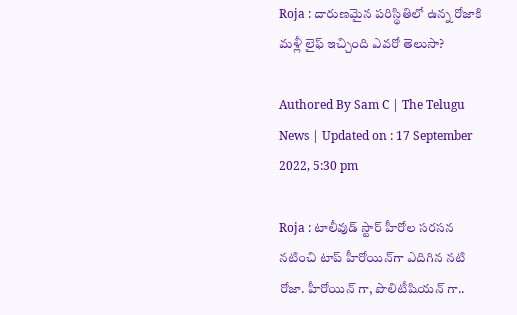Roja : దారుణ‌మైన ప‌రిస్థితిలో ఉన్న రోజాకి మ‌ళ్లీ లైఫ్ ఇచ్చింది ఎవ‌రో తెలుసా?

Authored By Sam C | The Telugu News | Updated on : 17 September 2022, 5:30 pm

Roja : టాలీవుడ్ స్టార్ హీరోల స‌ర‌స‌న న‌టించి టాప్ హీరోయిన్‌గా ఎదిగిన న‌టి రోజా. హీరోయిన్ గా, పొలిటీషియన్ గా..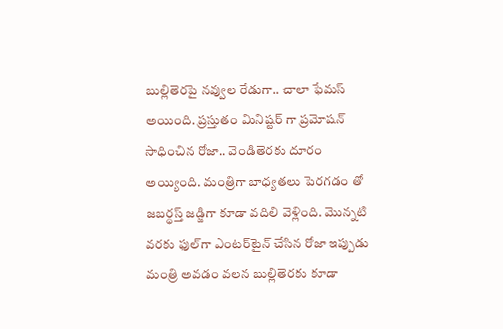బుల్లితెరపై నవ్వుల రేడుగా.. చాలా ఫేమ‌స్ అయింది. ప్రస్తుతం మినిష్టర్ గా ప్రమోషన్ సాధించిన రోజా.. వెండితెరకు దూరం అయ్యింది. మంత్రిగా బాధ్యతలు పెరగడం తో జబర్థస్త్ జడ్జిగా కూడా వదిలి వెళ్లింది. మొన్న‌టి వ‌ర‌కు ఫుల్‌గా ఎంటర్‌టైన్ చేసిన రోజా ఇప్పుడు మంత్రి అవ‌డం వ‌ల‌న బుల్లితెర‌కు కూడా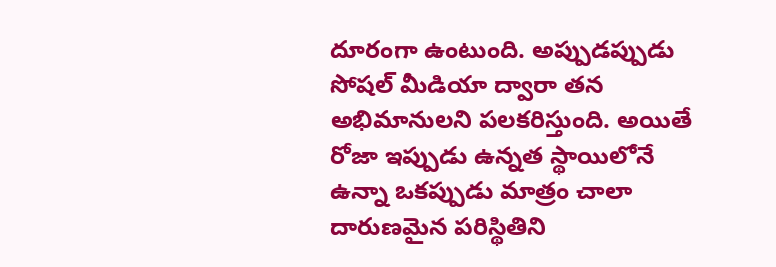దూరంగా ఉంటుంది. అప్పుడ‌ప్పుడు సోష‌ల్ మీడియా ద్వారా త‌న అభిమానుల‌ని ప‌ల‌క‌రిస్తుంది. అయితే రోజా ఇప్పుడు ఉన్న‌త స్థాయిలోనే ఉన్నా ఒక‌ప్పుడు మాత్రం చాలా దారుణ‌మైన ప‌రిస్థితిని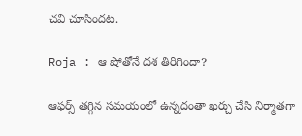చ‌వి చూసింద‌ట‌.

Roja : ఆ షోతోనే దశ తిరిగిందా?

ఆఫర్స్ తగ్గిన స‌మ‌యంలో ఉన్న‌దంతా ఖ‌ర్చు చేసి నిర్మాత‌గా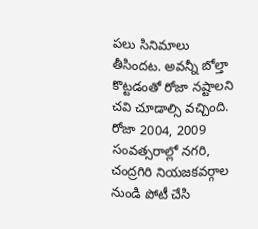ప‌లు సినిమాలు తీసింద‌ట‌. అవ‌న్నీ బోల్తా కొట్ట‌డంతో రోజా న‌ష్టాల‌ని చ‌వి చూడాల్సి వ‌చ్చింది. రోజా 2004, 2009 సంవత్సరాల్లో నగరి, చంద్రగిరి నియజకవర్గాల నుండి పోటీ చేసి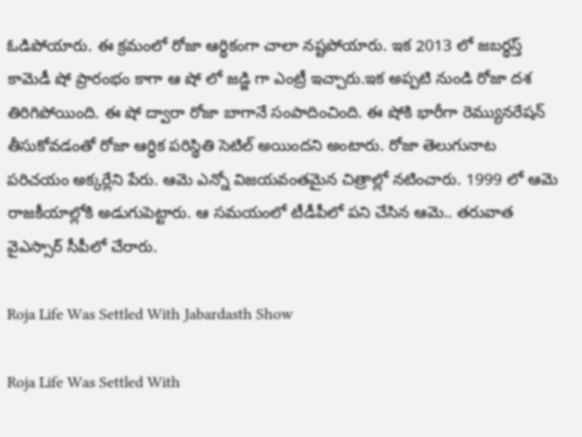ఓడిపోయారు. ఈ క్రమంలో రోజా ఆర్థికంగా చాలా నష్టపోయారు. ఇక 2013 లో జబర్థస్త్ కామెడీ షో ప్రారంభం కాగా ఆ షో లో జడ్జి గా ఎంట్రీ ఇచ్చారు.ఇక అప్ప‌టి నుండి రోజా ద‌శ తిరిగిపోయింది. ఈ షో ద్వారా రోజా బాగానే సంపాదించింది. ఈ షోకి భారీగా రెమ్యున‌రేష‌న్ తీసుకోవ‌డంతో రోజా ఆర్ధిక ప‌రిస్థితి సెటిల్ అయింద‌ని అంటారు. రోజా తెలుగునాట ప‌రిచ‌యం అక్కర్లేని పేరు. ఆమె ఎన్నో విజ‌య‌వంత‌మైన చిత్రాల్లో న‌టించారు. 1999 లో ఆమె రాజ‌కీయాల్లోకి అడుగుపెట్టారు. ఆ స‌మ‌యంలో టీడీపీలో ప‌ని చేసిన ఆమె.. త‌రువాత వైఎస్సార్ సీపీలో చేరారు.

Roja Life Was Settled With Jabardasth Show

Roja Life Was Settled With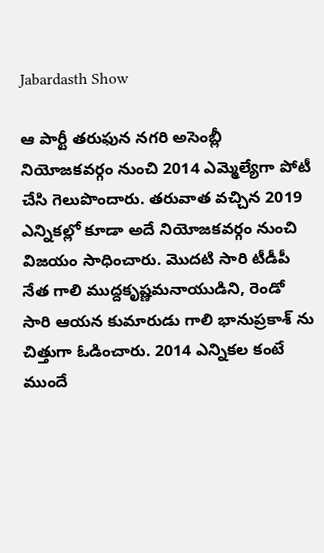Jabardasth Show

ఆ పార్టీ త‌రుఫున న‌గ‌రి అసెంబ్లీ నియోజ‌క‌వ‌ర్గం నుంచి 2014 ఎమ్మెల్యేగా పోటీ చేసి గెలుపొందారు. త‌రువాత వ‌చ్చిన 2019 ఎన్నిక‌ల్లో కూడా అదే నియోజ‌క‌వ‌ర్గం నుంచి విజ‌యం సాధించారు. మొద‌టి సారి టీడీపీ నేత గాలి ముద్ద‌కృష్ణ‌మ‌నాయుడిని, రెండో సారి ఆయ‌న కుమారుడు గాలి భానుప్ర‌కాశ్ ను చిత్తుగా ఓడించారు. 2014 ఎన్నిక‌ల కంటే ముందే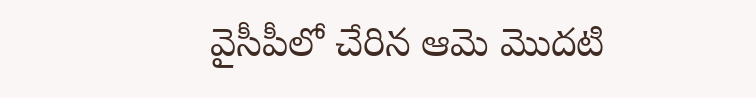వైసీపీలో చేరిన ఆమె మొద‌టి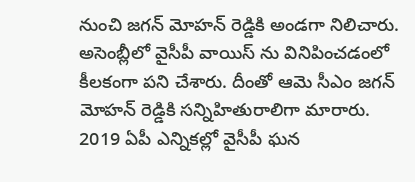నుంచి జ‌గ‌న్ మోహ‌న్ రెడ్డికి అండగా నిలిచారు. అసెంబ్లీలో వైసీపీ వాయిస్ ను వినిపించ‌డంలో కీల‌కంగా ప‌ని చేశారు. దీంతో ఆమె సీఎం జ‌గ‌న్ మోహ‌న్ రెడ్డికి స‌న్నిహితురాలిగా మారారు. 2019 ఏపీ ఎన్నిక‌ల్లో వైసీపీ ఘ‌న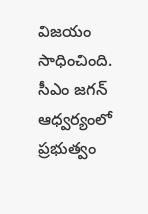విజ‌యం సాధించింది. సీఎం జ‌గ‌న్ ఆధ్వ‌ర్యంలో ప్ర‌భుత్వం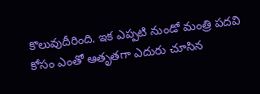కొలువుదీరింది. ఇక ఎప్ప‌టి నుండో మంత్రి ప‌దవి కోసం ఎంతో ఆతృతగా ఎదురు చూసిన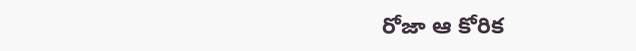రోజా ఆ కోరిక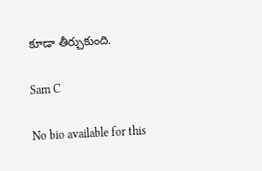కూడా తీర్చుకుంది.

Sam C

No bio available for this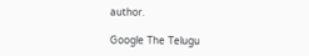author.

Google The Telugu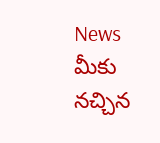News మీకు నచ్చిన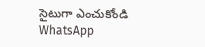సైటుగా ఎంచుకోండి
WhatsApp